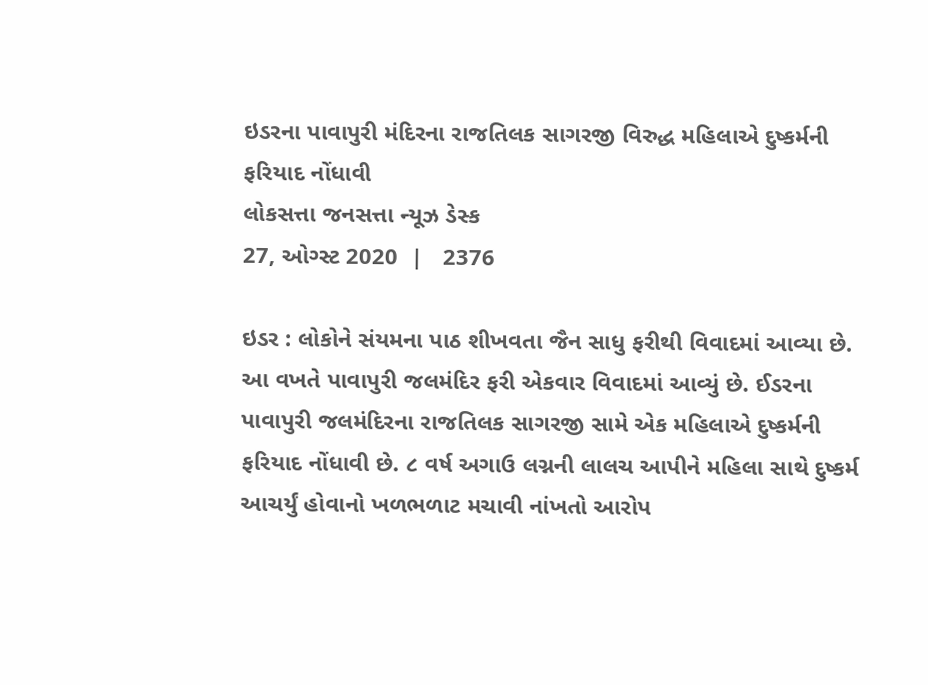ઇડરના પાવાપુરી મંદિરના રાજતિલક સાગરજી વિરુદ્ધ મહિલાએ દુષ્કર્મની ફરિયાદ નોંધાવી
લોકસત્તા જનસત્તા ન્યૂઝ ડેસ્ક
27, ઓગ્સ્ટ 2020  |   2376

ઇડર : લોકોને સંયમના પાઠ શીખવતા જૈન સાધુ ફરીથી વિવાદમાં આવ્યા છે. આ વખતે પાવાપુરી જલમંદિર ફરી એકવાર વિવાદમાં આવ્યું છે. ઈડરના પાવાપુરી જલમંદિરના રાજતિલક સાગરજી સામે એક મહિલાએ દુષ્કર્મની ફરિયાદ નોંધાવી છે. ૮ વર્ષ અગાઉ લગ્નની લાલચ આપીને મહિલા સાથે દુષ્કર્મ આચર્યું હોવાનો ખળભળાટ મચાવી નાંખતો આરોપ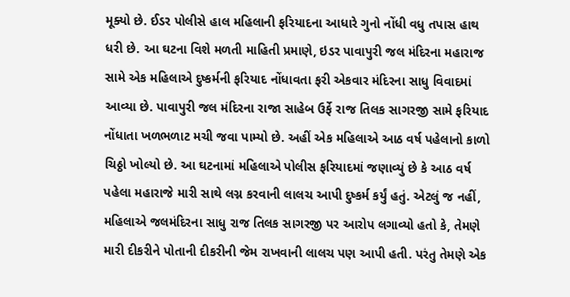મૂક્યો છે. ઈડર પોલીસે હાલ મહિલાની ફરિયાદના આધારે ગુનો નોંધી વધુ તપાસ હાથ ધરી છે. આ ઘટના વિશે મળતી માહિતી પ્રમાણે, ઇડર પાવાપુરી જલ મંદિરના મહારાજ સામે એક મહિલાએ દુષ્કર્મની ફરિયાદ નોંધાવતા ફરી એકવાર મંદિરના સાધુ વિવાદમાં આવ્યા છે. પાવાપુરી જલ મંદિરના રાજા સાહેબ ઉર્ફે રાજ તિલક સાગરજી સામે ફરિયાદ નોંધાતા ખળભળાટ મચી જવા પામ્યો છે. અહીં એક મહિલાએ આઠ વર્ષ પહેલાનો કાળો ચિઠ્ઠો ખોલ્યો છે. આ ઘટનામાં મહિલાએ પોલીસ ફરિયાદમાં જણાવ્યું છે કે આઠ વર્ષ પહેલા મહારાજે મારી સાથે લગ્ન કરવાની લાલચ આપી દુષ્કર્મ કર્યું હતું. એટલું જ નહીં, મહિલાએ જલમંદિરના સાધુ રાજ તિલક સાગરજી પર આરોપ લગાવ્યો હતો કે, તેમણે મારી દીકરીને પોતાની દીકરીની જેમ રાખવાની લાલચ પણ આપી હતી. પરંતુ તેમણે એક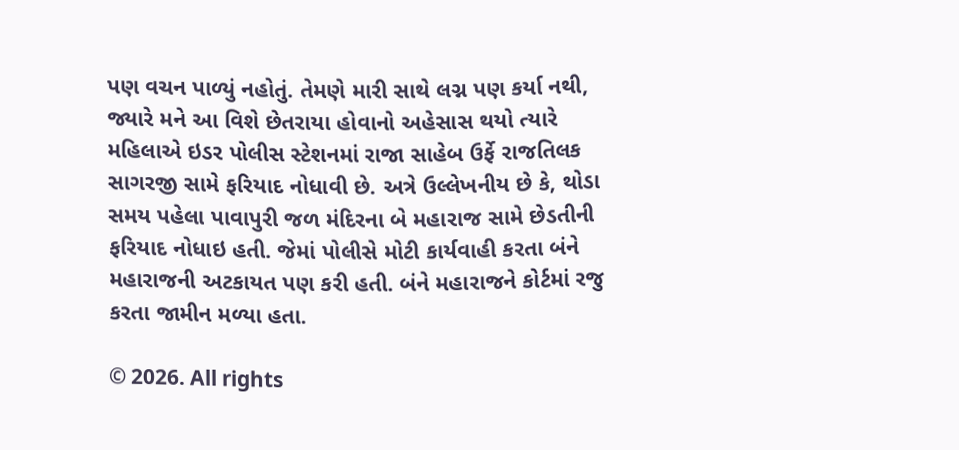પણ વચન પાળ્યું નહોતું. તેમણે મારી સાથે લગ્ન પણ કર્યા નથી, જ્યારે મને આ વિશે છેતરાયા હોવાનો અહેસાસ થયો ત્યારે મહિલાએ ઇડર પોલીસ સ્ટેશનમાં રાજા સાહેબ ઉર્ફે રાજતિલક સાગરજી સામે ફરિયાદ નોધાવી છે. અત્રે ઉલ્લેખનીય છે કે, થોડા સમય પહેલા પાવાપુરી જળ મંદિરના બે મહારાજ સામે છેડતીની ફરિયાદ નોધાઇ હતી. જેમાં પોલીસે મોટી કાર્યવાહી કરતા બંને મહારાજની અટકાયત પણ કરી હતી. બંને મહારાજને કોર્ટમાં રજુ કરતા જામીન મળ્યા હતા.

© 2026. All rights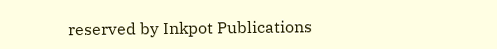reserved by Inkpot Publications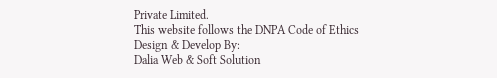Private Limited.
This website follows the DNPA Code of Ethics
Design & Develop By:
Dalia Web & Soft Solution